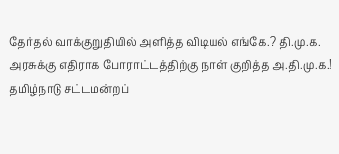தேர்தல் வாக்குறுதியில் அளித்த விடியல் எங்கே.? தி.மு.க. அரசுக்கு எதிராக போராட்டத்திற்கு நாள் குறித்த அ.தி.மு.க.!
தமிழ்நாடு சட்டமன்றப்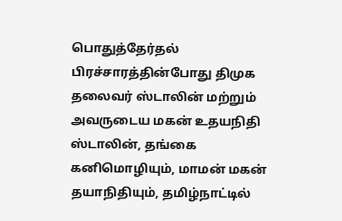பொதுத்தேர்தல் பிரச்சாரத்தின்போது திமுக தலைவர் ஸ்டாலின் மற்றும் அவருடைய மகன் உதயநிதி ஸ்டாலின், தங்கை கனிமொழியும், மாமன் மகன் தயாநிதியும், தமிழ்நாட்டில்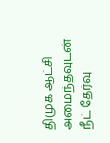திமுக ஆட்சி அமைந்தவுடன் நீட் தேர்வு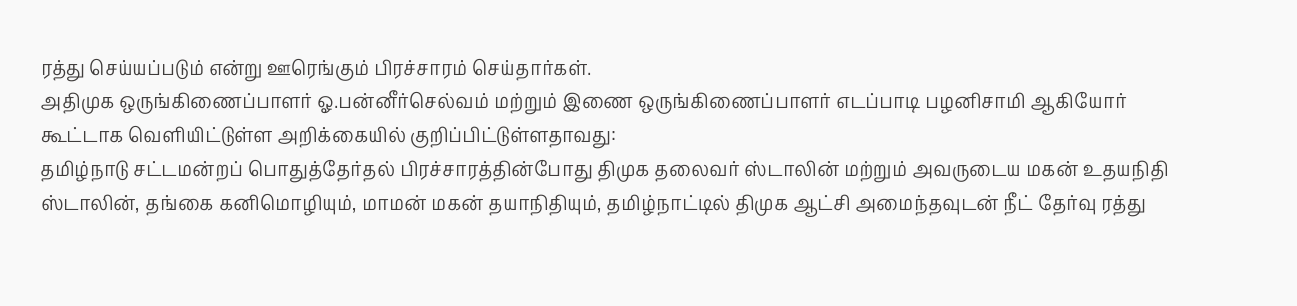ரத்து செய்யப்படும் என்று ஊரெங்கும் பிரச்சாரம் செய்தார்கள்.
அதிமுக ஒருங்கிணைப்பாளர் ஓ.பன்னீர்செல்வம் மற்றும் இணை ஒருங்கிணைப்பாளர் எடப்பாடி பழனிசாமி ஆகியோர் கூட்டாக வெளியிட்டுள்ள அறிக்கையில் குறிப்பிட்டுள்ளதாவது:
தமிழ்நாடு சட்டமன்றப் பொதுத்தேர்தல் பிரச்சாரத்தின்போது திமுக தலைவர் ஸ்டாலின் மற்றும் அவருடைய மகன் உதயநிதி ஸ்டாலின், தங்கை கனிமொழியும், மாமன் மகன் தயாநிதியும், தமிழ்நாட்டில் திமுக ஆட்சி அமைந்தவுடன் நீட் தேர்வு ரத்து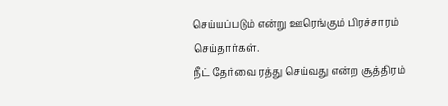செய்யப்படும் என்று ஊரெங்கும் பிரச்சாரம் செய்தார்கள்.
நீட் தேர்வை ரத்து செய்வது என்ற சூத்திரம்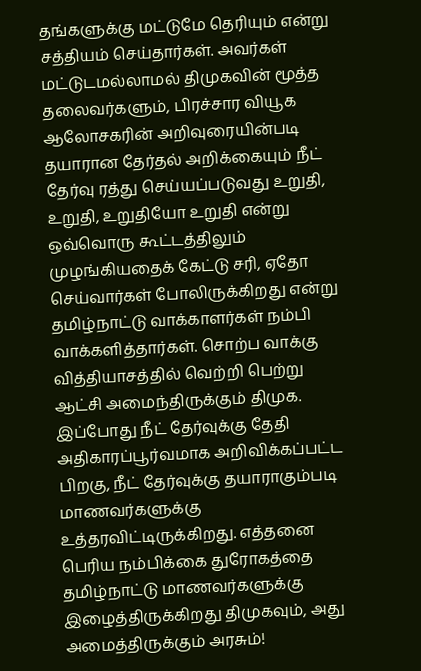தங்களுக்கு மட்டுமே தெரியும் என்று சத்தியம் செய்தார்கள். அவர்கள் மட்டுடமல்லாமல் திமுகவின் மூத்த தலைவர்களும், பிரச்சார வியூக ஆலோசகரின் அறிவுரையின்படி தயாரான தேர்தல் அறிக்கையும் நீட் தேர்வு ரத்து செய்யப்படுவது உறுதி, உறுதி, உறுதியோ உறுதி என்று ஒவ்வொரு கூட்டத்திலும் முழங்கியதைக் கேட்டு சரி, ஏதோ செய்வார்கள் போலிருக்கிறது என்று தமிழ்நாட்டு வாக்காளர்கள் நம்பி வாக்களித்தார்கள். சொற்ப வாக்கு வித்தியாசத்தில் வெற்றி பெற்று ஆட்சி அமைந்திருக்கும் திமுக.
இப்போது நீட் தேர்வுக்கு தேதி அதிகாரப்பூர்வமாக அறிவிக்கப்பட்ட பிறகு, நீட் தேர்வுக்கு தயாராகும்படி மாணவர்களுக்கு உத்தரவிட்டிருக்கிறது. எத்தனை பெரிய நம்பிக்கை துரோகத்தை தமிழ்நாட்டு மாணவர்களுக்கு இழைத்திருக்கிறது திமுகவும், அது அமைத்திருக்கும் அரசும்!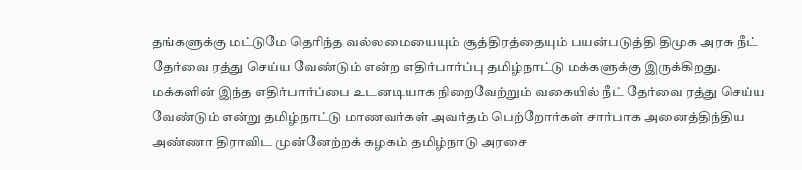தங்களுக்கு மட்டுமே தெரிந்த வல்லமையையும் சூத்திரத்தையும் பயன்படுத்தி திமுக அரசு நீட் தேர்வை ரத்து செய்ய வேண்டும் என்ற எதிர்பார்ப்பு தமிழ்நாட்டு மக்களுக்கு இருக்கிறது. மக்களின் இந்த எதிர்பார்ப்பை உடனடியாக நிறைவேற்றும் வகையில் நீட் தேர்வை ரத்து செய்ய வேண்டும் என்று தமிழ்நாட்டு மாணவர்கள் அவர்தம் பெற்றோர்கள் சார்பாக அனைத்திந்திய அண்ணா திராவிட முன்னேற்றக் கழகம் தமிழ்நாடு அரசை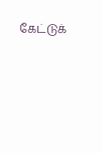கேட்டுக்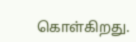கொள்கிறது.